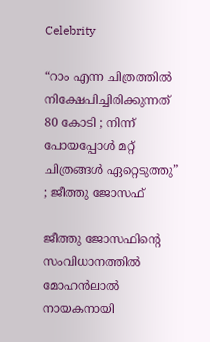Celebrity

“റാം എന്ന ചിത്രത്തിൽ നിക്ഷേപിച്ചിരിക്കുന്നത് 80 കോടി ; നിന്ന് പോയപ്പോൾ മറ്റ് ചിത്രങ്ങൾ ഏറ്റെടുത്തു” ; ജീത്തു ജോസഫ്

ജീത്തു ജോസഫിന്റെ സംവിധാനത്തിൽ മോഹൻലാൽ നായകനായി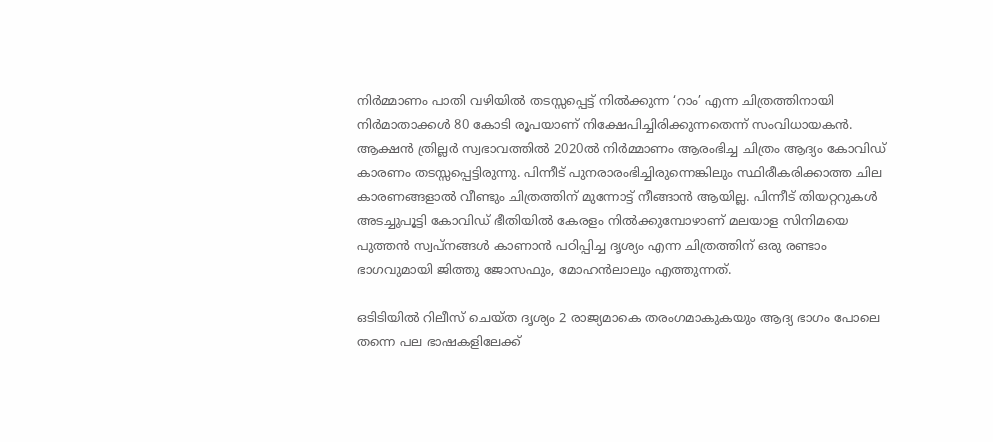നിർമ്മാണം പാതി വഴിയിൽ തടസ്സപ്പെട്ട് നിൽക്കുന്ന ‘റാം’ എന്ന ചിത്രത്തിനായി നിർമാതാക്കൾ 80 കോടി രൂപയാണ് നിക്ഷേപിച്ചിരിക്കുന്നതെന്ന് സംവിധായകൻ. ആക്ഷൻ ത്രില്ലർ സ്വഭാവത്തിൽ 2020ൽ നിർമ്മാണം ആരംഭിച്ച ചിത്രം ആദ്യം കോവിഡ് കാരണം തടസ്സപ്പെട്ടിരുന്നു. പിന്നീട് പുനരാരംഭിച്ചിരുന്നെങ്കിലും സ്ഥിരീകരിക്കാത്ത ചില കാരണങ്ങളാൽ വീണ്ടും ചിത്രത്തിന് മുന്നോട്ട് നീങ്ങാൻ ആയില്ല. പിന്നീട് തിയറ്ററുകൾ അടച്ചുപൂട്ടി കോവിഡ് ഭീതിയിൽ കേരളം നിൽക്കുമ്പോഴാണ് മലയാള സിനിമയെ പുത്തൻ സ്വപ്നങ്ങൾ കാണാൻ പഠിപ്പിച്ച ദൃശ്യം എന്ന ചിത്രത്തിന് ഒരു രണ്ടാം ഭാഗവുമായി ജിത്തു ജോസഫും, മോഹൻലാലും എത്തുന്നത്.

ഒടിടിയിൽ റിലീസ് ചെയ്ത ദൃശ്യം 2 രാജ്യമാകെ തരംഗമാകുകയും ആദ്യ ഭാഗം പോലെ തന്നെ പല ഭാഷകളിലേക്ക്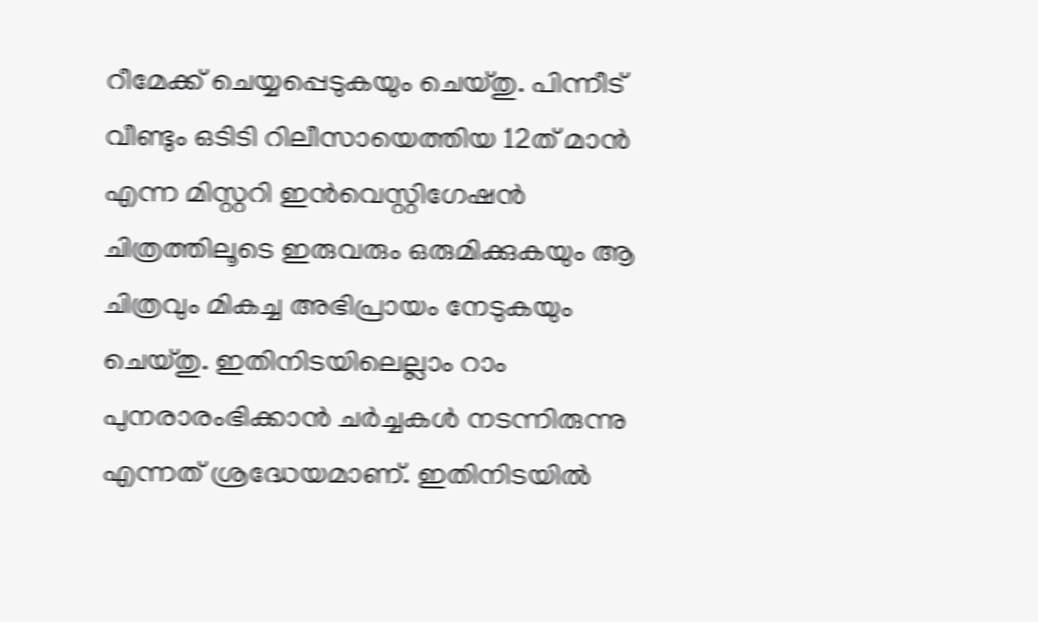റീമേക്ക് ചെയ്യപ്പെടുകയും ചെയ്തു. പിന്നീട് വീണ്ടും ഒടിടി റിലീസായെത്തിയ 12ത് മാൻ എന്ന മിസ്റ്ററി ഇൻവെസ്റ്റിഗേഷൻ ചിത്രത്തിലൂടെ ഇരുവരും ഒരുമിക്കുകയും ആ ചിത്രവും മികച്ച അഭിപ്രായം നേടുകയും ചെയ്തു. ഇതിനിടയിലെല്ലാം റാം പുനരാരംഭിക്കാൻ ചർച്ചകൾ നടന്നിരുന്നു എന്നത് ശ്രദ്ധേയമാണ്. ഇതിനിടയിൽ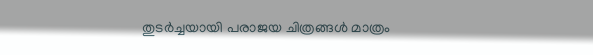തുടർച്ചയായി പരാജയ ചിത്രങ്ങൾ മാത്രം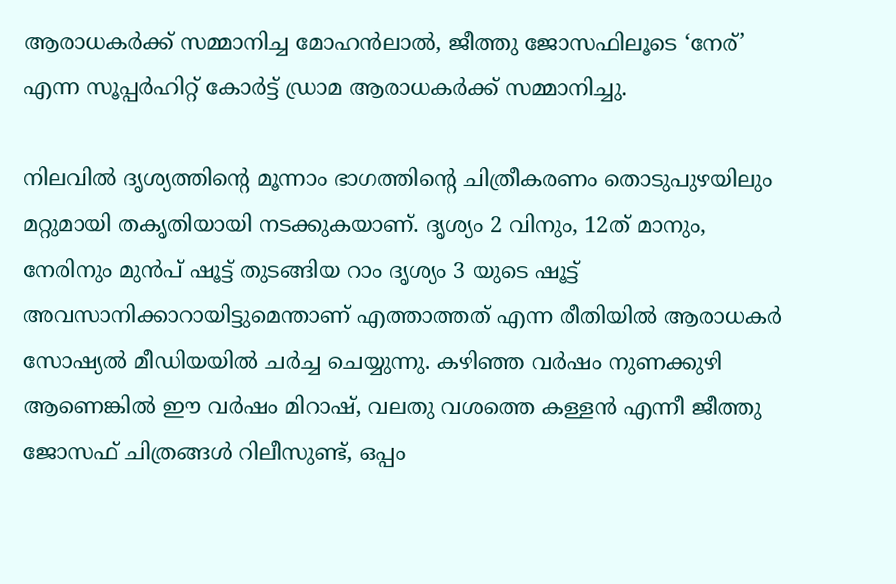ആരാധകർക്ക് സമ്മാനിച്ച മോഹൻലാൽ, ജീത്തു ജോസഫിലൂടെ ‘നേര്’ എന്ന സൂപ്പർഹിറ്റ് കോർട്ട് ഡ്രാമ ആരാധകർക്ക് സമ്മാനിച്ചു.

നിലവിൽ ദൃശ്യത്തിന്റെ മൂന്നാം ഭാഗത്തിന്റെ ചിത്രീകരണം തൊടുപുഴയിലും മറ്റുമായി തകൃതിയായി നടക്കുകയാണ്. ദൃശ്യം 2 വിനും, 12ത് മാനും, നേരിനും മുൻപ് ഷൂട്ട് തുടങ്ങിയ റാം ദൃശ്യം 3 യുടെ ഷൂട്ട് അവസാനിക്കാറായിട്ടുമെന്താണ് എത്താത്തത് എന്ന രീതിയിൽ ആരാധകർ സോഷ്യൽ മീഡിയയിൽ ചർച്ച ചെയ്യുന്നു. കഴിഞ്ഞ വർഷം നുണക്കുഴി ആണെങ്കിൽ ഈ വർഷം മിറാഷ്, വലതു വശത്തെ കള്ളൻ എന്നീ ജീത്തു ജോസഫ് ചിത്രങ്ങൾ റിലീസുണ്ട്, ഒപ്പം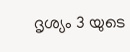ദൃശ്യം 3 യുടെ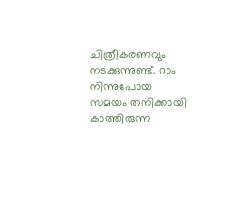ചിത്രീകരണവും നടക്കുന്നുണ്ട്. റാം നിന്നുപോയ സമയം തനിക്കായി കാത്തിരുന്ന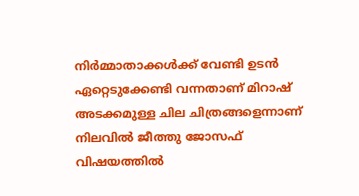നിർമ്മാതാക്കൾക്ക് വേണ്ടി ഉടൻ ഏറ്റെടുക്കേണ്ടി വന്നതാണ് മിറാഷ് അടക്കമുള്ള ചില ചിത്രങ്ങളെന്നാണ് നിലവിൽ ജീത്തു ജോസഫ് വിഷയത്തിൽ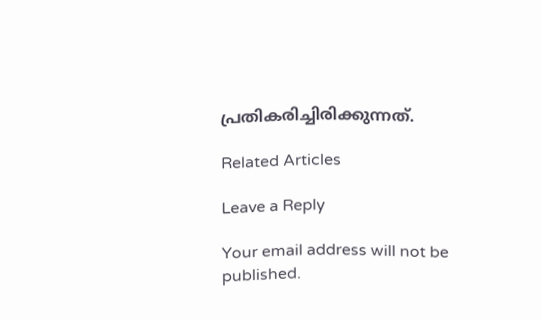പ്രതികരിച്ചിരിക്കുന്നത്.

Related Articles

Leave a Reply

Your email address will not be published.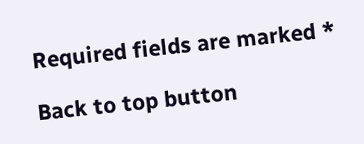Required fields are marked *

Back to top button